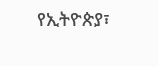የኢትዮጵያ፣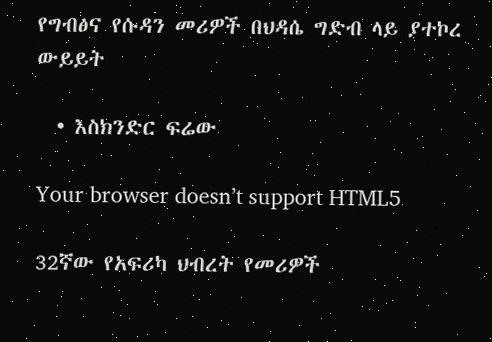የግብፅና የሱዳን መሪዎች በህዳሴ ግድብ ላይ ያተኮረ ውይይት

  • እስክንድር ፍሬው

Your browser doesn’t support HTML5

32ኛው የአፍሪካ ህብረት የመሪዎች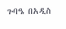ጉባዔ በአዲስ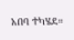አበባ ተካሄደ።